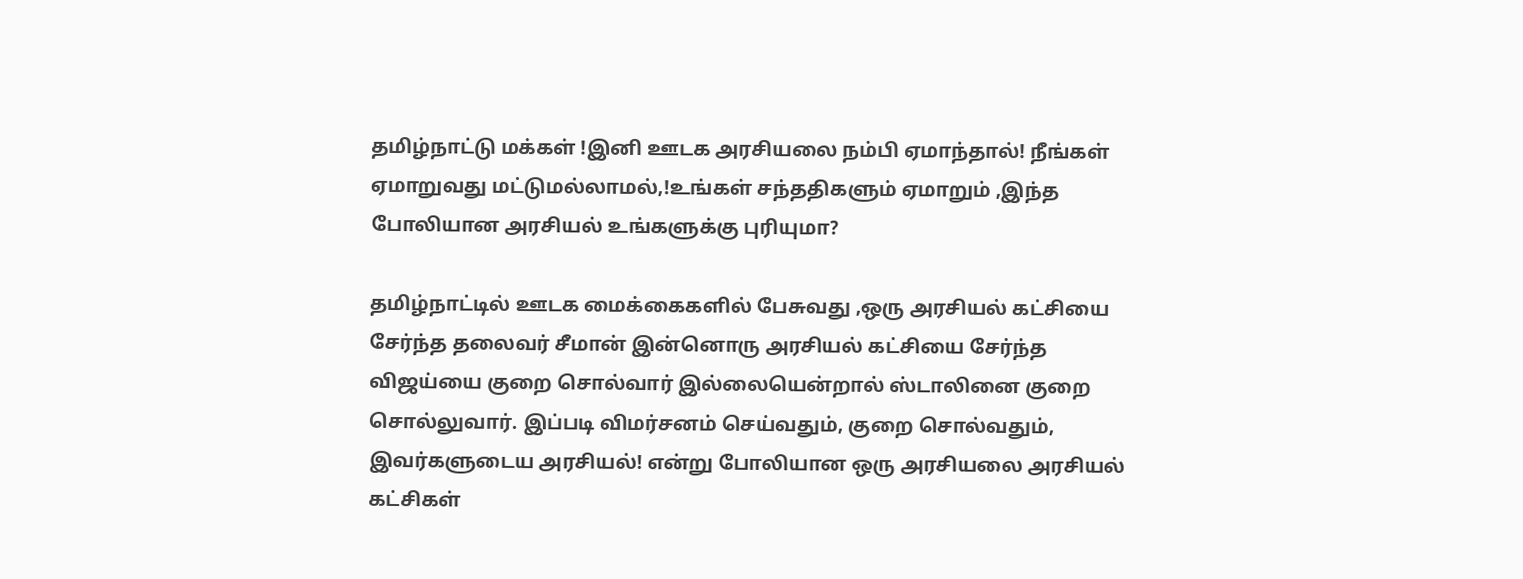தமிழ்நாட்டு மக்கள் !இனி ஊடக அரசியலை நம்பி ஏமாந்தால்! நீங்கள் ஏமாறுவது மட்டுமல்லாமல்,!உங்கள் சந்ததிகளும் ஏமாறும் ,இந்த போலியான அரசியல் உங்களுக்கு புரியுமா?

தமிழ்நாட்டில் ஊடக மைக்கைகளில் பேசுவது ,ஒரு அரசியல் கட்சியை சேர்ந்த தலைவர் சீமான் இன்னொரு அரசியல் கட்சியை சேர்ந்த விஜய்யை குறை சொல்வார் இல்லையென்றால் ஸ்டாலினை குறை சொல்லுவார். இப்படி விமர்சனம் செய்வதும், குறை சொல்வதும், இவர்களுடைய அரசியல்! என்று போலியான ஒரு அரசியலை அரசியல் கட்சிகள்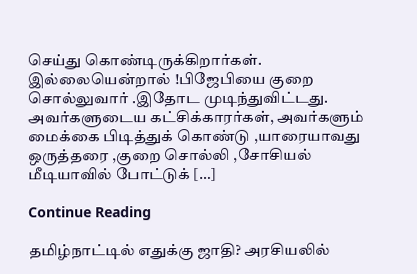செய்து கொண்டிருக்கிறார்கள். இல்லையென்றால் !பிஜேபியை குறை சொல்லுவார் .இதோட முடிந்துவிட்டது. அவர்களுடைய கட்சிக்காரர்கள், அவர்களும் மைக்கை பிடித்துக் கொண்டு ,யாரையாவது ஒருத்தரை ,குறை சொல்லி ,சோசியல் மீடியாவில் போட்டுக் […]

Continue Reading

தமிழ்நாட்டில் எதுக்கு ஜாதி? அரசியலில்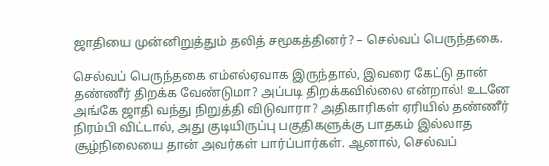ஜாதியை முன்னிறுத்தும் தலித் சமூகத்தினர்? – செல்வப் பெருந்தகை.

செல்வப் பெருந்தகை எம்எல்ஏவாக இருந்தால், இவரை கேட்டு தான் தண்ணீர் திறக்க வேண்டுமா? அப்படி திறக்கவில்லை என்றால்! உடனே அங்கே ஜாதி வந்து நிறுத்தி விடுவாரா? அதிகாரிகள் ஏரியில் தண்ணீர் நிரம்பி விட்டால், அது குடியிருப்பு பகுதிகளுக்கு பாதகம் இல்லாத சூழ்நிலையை தான் அவர்கள் பார்ப்பார்கள். ஆனால், செல்வப்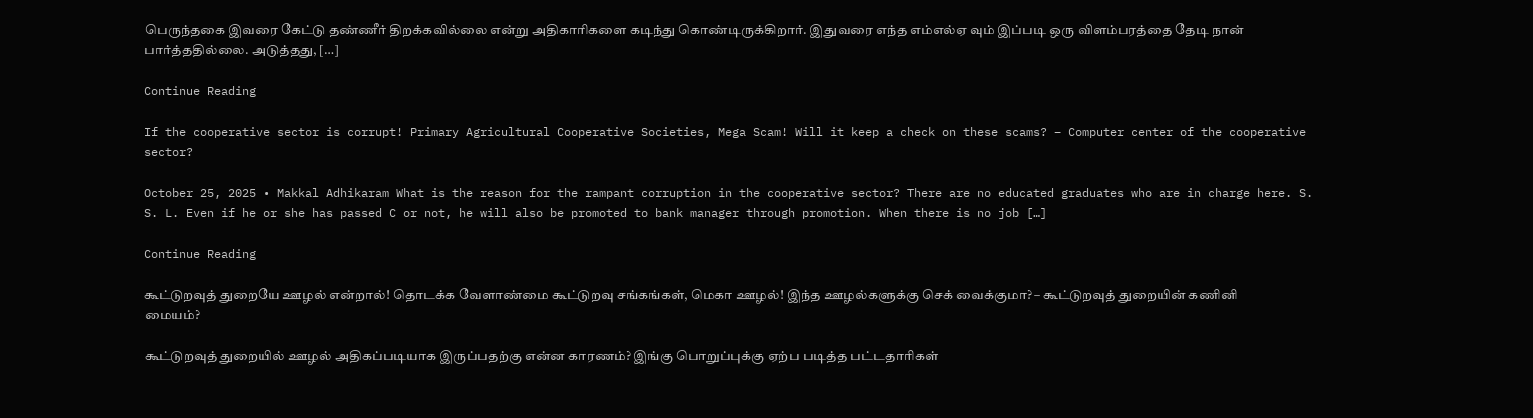பெருந்தகை இவரை கேட்டு தண்ணீர் திறக்கவில்லை என்று அதிகாரிகளை கடிந்து கொண்டிருக்கிறார். இதுவரை எந்த எம்எல்ஏ வும் இப்படி ஒரு விளம்பரத்தை தேடி நான் பார்த்ததில்லை. அடுத்தது, […]

Continue Reading

If the cooperative sector is corrupt! Primary Agricultural Cooperative Societies, Mega Scam! Will it keep a check on these scams? – Computer center of the cooperative sector?

October 25, 2025 • Makkal Adhikaram What is the reason for the rampant corruption in the cooperative sector? There are no educated graduates who are in charge here. S. S. L. Even if he or she has passed C or not, he will also be promoted to bank manager through promotion. When there is no job […]

Continue Reading

கூட்டுறவுத் துறையே ஊழல் என்றால்! தொடக்க வேளாண்மை கூட்டுறவு சங்கங்கள், மெகா ஊழல்! இந்த ஊழல்களுக்கு செக் வைக்குமா? – கூட்டுறவுத் துறையின் கணினி மையம்?

கூட்டுறவுத் துறையில் ஊழல் அதிகப்படியாக இருப்பதற்கு என்ன காரணம்? இங்கு பொறுப்புக்கு ஏற்ப படித்த பட்டதாரிகள்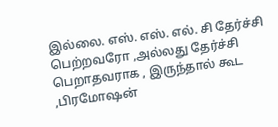இல்லை. எஸ். எஸ். எல். சி தேர்ச்சி பெற்றவரோ ,அல்லது தேர்ச்சி பெறாதவராக , இருந்தால் கூட ,பிரமோஷன்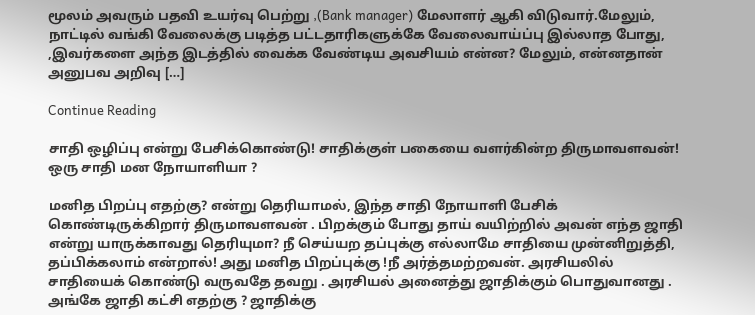மூலம் அவரும் பதவி உயர்வு பெற்று ,(Bank manager) மேலாளர் ஆகி விடுவார்.மேலும், நாட்டில் வங்கி வேலைக்கு படித்த பட்டதாரிகளுக்கே வேலைவாய்ப்பு இல்லாத போது, ,இவர்களை அந்த இடத்தில் வைக்க வேண்டிய அவசியம் என்ன? மேலும், என்னதான் அனுபவ அறிவு […]

Continue Reading

சாதி ஒழிப்பு என்று பேசிக்கொண்டு! சாதிக்குள் பகையை வளர்கின்ற திருமாவளவன்! ஒரு சாதி மன நோயாளியா ?

மனித பிறப்பு எதற்கு? என்று தெரியாமல், இந்த சாதி நோயாளி பேசிக் கொண்டிருக்கிறார் திருமாவளவன் . பிறக்கும் போது தாய் வயிற்றில் அவன் எந்த ஜாதி என்று யாருக்காவது தெரியுமா? நீ செய்யற தப்புக்கு எல்லாமே சாதியை முன்னிறுத்தி, தப்பிக்கலாம் என்றால்! அது மனித பிறப்புக்கு !நீ அர்த்தமற்றவன். அரசியலில் சாதியைக் கொண்டு வருவதே தவறு . அரசியல் அனைத்து ஜாதிக்கும் பொதுவானது . அங்கே ஜாதி கட்சி எதற்கு ? ஜாதிக்கு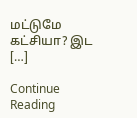மட்டுமே கட்சியா? இட […]

Continue Reading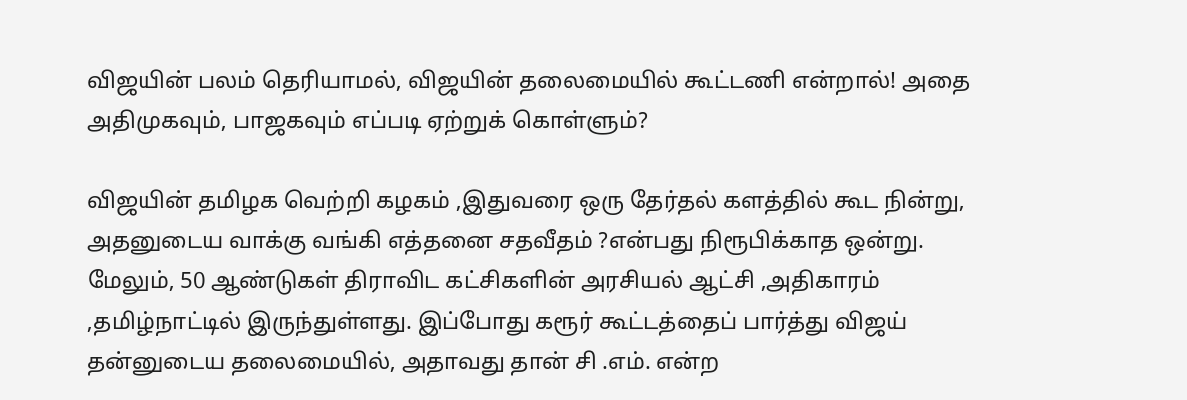விஜயின் பலம் தெரியாமல், விஜயின் தலைமையில் கூட்டணி என்றால்! அதை அதிமுகவும், பாஜகவும் எப்படி ஏற்றுக் கொள்ளும்?

விஜயின் தமிழக வெற்றி கழகம் ,இதுவரை ஒரு தேர்தல் களத்தில் கூட நின்று, அதனுடைய வாக்கு வங்கி எத்தனை சதவீதம் ?என்பது நிரூபிக்காத ஒன்று. மேலும், 50 ஆண்டுகள் திராவிட கட்சிகளின் அரசியல் ஆட்சி ,அதிகாரம் ,தமிழ்நாட்டில் இருந்துள்ளது. இப்போது கரூர் கூட்டத்தைப் பார்த்து விஜய் தன்னுடைய தலைமையில், அதாவது தான் சி .எம். என்ற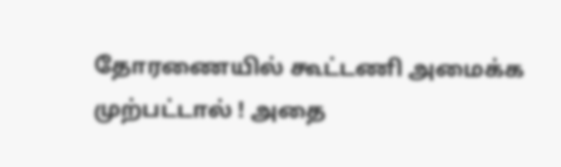தோரணையில் கூட்டணி அமைக்க முற்பட்டால் ! அதை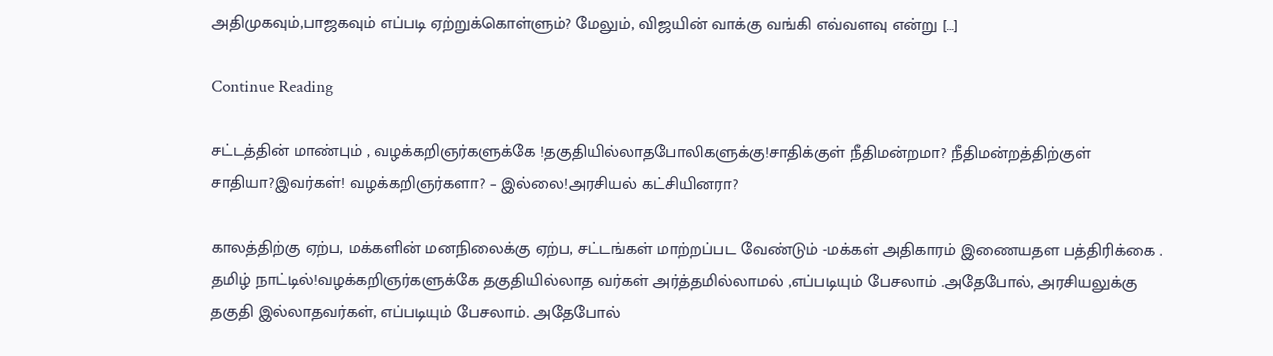அதிமுகவும்,பாஜகவும் எப்படி ஏற்றுக்கொள்ளும்? மேலும், விஜயின் வாக்கு வங்கி எவ்வளவு என்று […]

Continue Reading

சட்டத்தின் மாண்பும் , வழக்கறிஞர்களுக்கே !தகுதியில்லாதபோலிகளுக்கு!சாதிக்குள் நீதிமன்றமா? நீதிமன்றத்திற்குள் சாதியா?இவர்கள்! வழக்கறிஞர்களா? – இல்லை!அரசியல் கட்சியினரா?

காலத்திற்கு ஏற்ப, மக்களின் மனநிலைக்கு ஏற்ப, சட்டங்கள் மாற்றப்பட வேண்டும் -மக்கள் அதிகாரம் இணையதள பத்திரிக்கை . தமிழ் நாட்டில்!வழக்கறிஞர்களுக்கே தகுதியில்லாத வர்கள் அர்த்தமில்லாமல் ,எப்படியும் பேசலாம் .அதேபோல், அரசியலுக்கு தகுதி இல்லாதவர்கள், எப்படியும் பேசலாம். அதேபோல்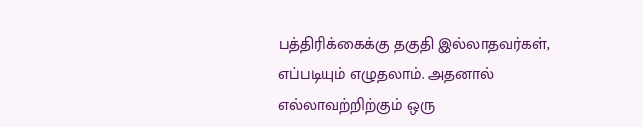பத்திரிக்கைக்கு தகுதி இல்லாதவர்கள், எப்படியும் எழுதலாம். அதனால் எல்லாவற்றிற்கும் ஒரு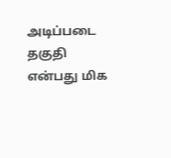அடிப்படை தகுதி என்பது மிக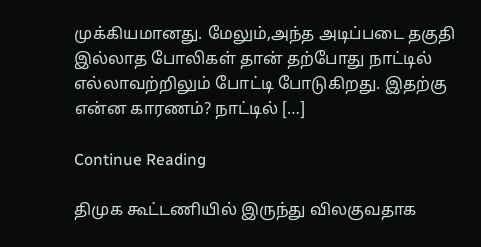முக்கியமானது. மேலும்,அந்த அடிப்படை தகுதி இல்லாத போலிகள் தான் தற்போது நாட்டில் எல்லாவற்றிலும் போட்டி போடுகிறது. இதற்கு என்ன காரணம்? நாட்டில் […]

Continue Reading

திமுக கூட்டணியில் இருந்து விலகுவதாக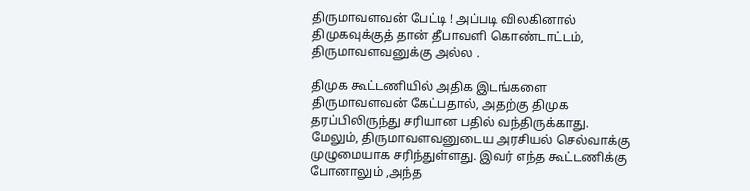திருமாவளவன் பேட்டி ! அப்படி விலகினால் திமுகவுக்குத் தான் தீபாவளி கொண்டாட்டம், திருமாவளவனுக்கு அல்ல .

திமுக கூட்டணியில் அதிக இடங்களை திருமாவளவன் கேட்பதால், அதற்கு திமுக தரப்பிலிருந்து சரியான பதில் வந்திருக்காது. மேலும், திருமாவளவனுடைய அரசியல் செல்வாக்கு முழுமையாக சரிந்துள்ளது. இவர் எந்த கூட்டணிக்கு போனாலும் ,அந்த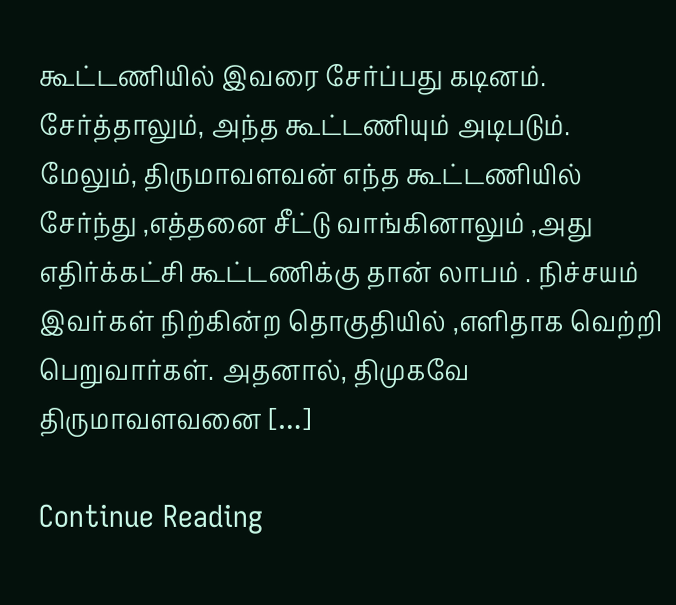கூட்டணியில் இவரை சேர்ப்பது கடினம். சேர்த்தாலும், அந்த கூட்டணியும் அடிபடும். மேலும், திருமாவளவன் எந்த கூட்டணியில் சேர்ந்து ,எத்தனை சீட்டு வாங்கினாலும் ,அது எதிர்க்கட்சி கூட்டணிக்கு தான் லாபம் . நிச்சயம் இவர்கள் நிற்கின்ற தொகுதியில் ,எளிதாக வெற்றி பெறுவார்கள். அதனால், திமுகவே திருமாவளவனை […]

Continue Reading